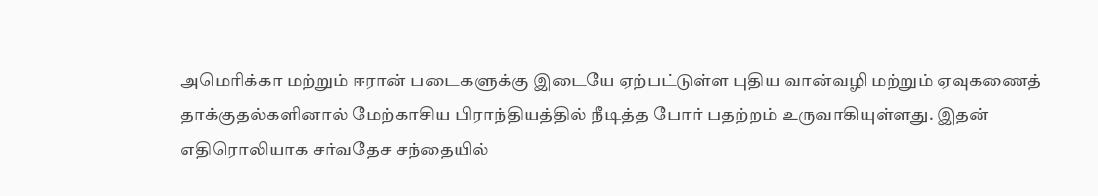அமெரிக்கா மற்றும் ஈரான் படைகளுக்கு இடையே ஏற்பட்டுள்ள புதிய வான்வழி மற்றும் ஏவுகணைத் தாக்குதல்களினால் மேற்காசிய பிராந்தியத்தில் நீடித்த போர் பதற்றம் உருவாகியுள்ளது. இதன் எதிரொலியாக சர்வதேச சந்தையில்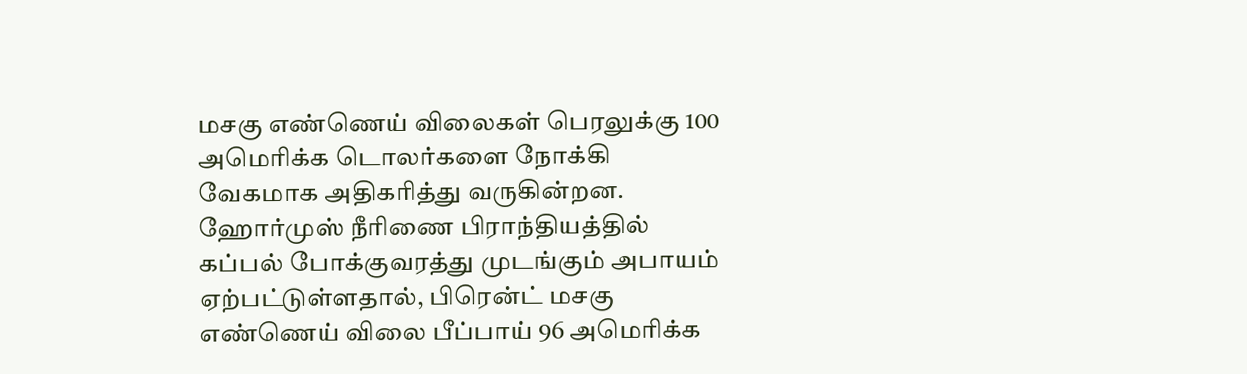மசகு எண்ணெய் விலைகள் பெரலுக்கு 100 அமெரிக்க டொலர்களை நோக்கி வேகமாக அதிகரித்து வருகின்றன.
ஹோர்முஸ் நீரிணை பிராந்தியத்தில் கப்பல் போக்குவரத்து முடங்கும் அபாயம் ஏற்பட்டுள்ளதால், பிரென்ட் மசகு எண்ணெய் விலை பீப்பாய் 96 அமெரிக்க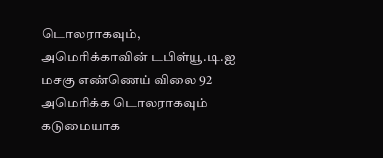டொலராகவும், அமெரிக்காவின் டபிள்யூ.டி.ஐ மசகு எண்ணெய் விலை 92 அமெரிக்க டொலராகவும் கடுமையாக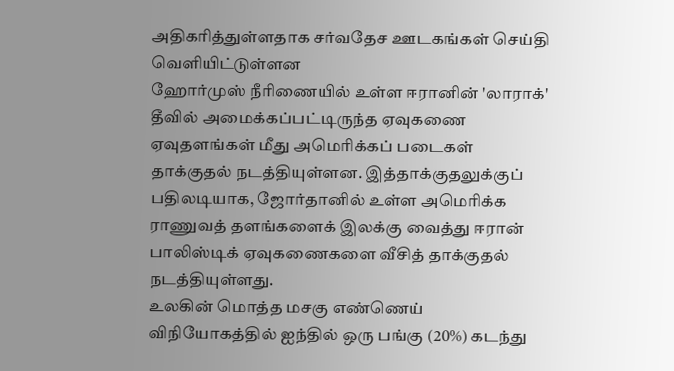அதிகரித்துள்ளதாக சர்வதேச ஊடகங்கள் செய்தி வெளியிட்டுள்ளன
ஹோர்முஸ் நீரிணையில் உள்ள ஈரானின் 'லாராக்' தீவில் அமைக்கப்பட்டிருந்த ஏவுகணை ஏவுதளங்கள் மீது அமெரிக்கப் படைகள் தாக்குதல் நடத்தியுள்ளன. இத்தாக்குதலுக்குப் பதிலடியாக, ஜோர்தானில் உள்ள அமெரிக்க ராணுவத் தளங்களைக் இலக்கு வைத்து ஈரான் பாலிஸ்டிக் ஏவுகணைகளை வீசித் தாக்குதல் நடத்தியுள்ளது.
உலகின் மொத்த மசகு எண்ணெய் விநியோகத்தில் ஐந்தில் ஒரு பங்கு (20%) கடந்து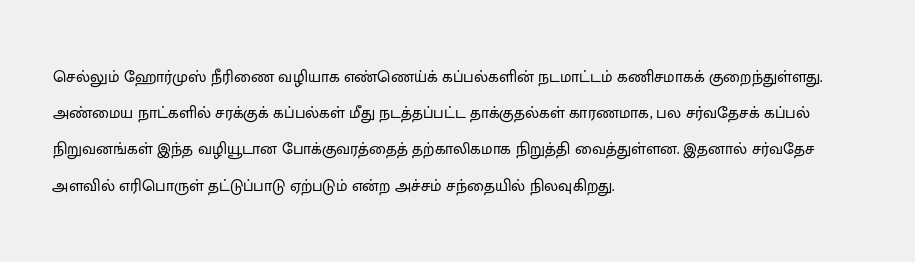செல்லும் ஹோர்முஸ் நீரிணை வழியாக எண்ணெய்க் கப்பல்களின் நடமாட்டம் கணிசமாகக் குறைந்துள்ளது.
அண்மைய நாட்களில் சரக்குக் கப்பல்கள் மீது நடத்தப்பட்ட தாக்குதல்கள் காரணமாக, பல சர்வதேசக் கப்பல் நிறுவனங்கள் இந்த வழியூடான போக்குவரத்தைத் தற்காலிகமாக நிறுத்தி வைத்துள்ளன. இதனால் சர்வதேச அளவில் எரிபொருள் தட்டுப்பாடு ஏற்படும் என்ற அச்சம் சந்தையில் நிலவுகிறது.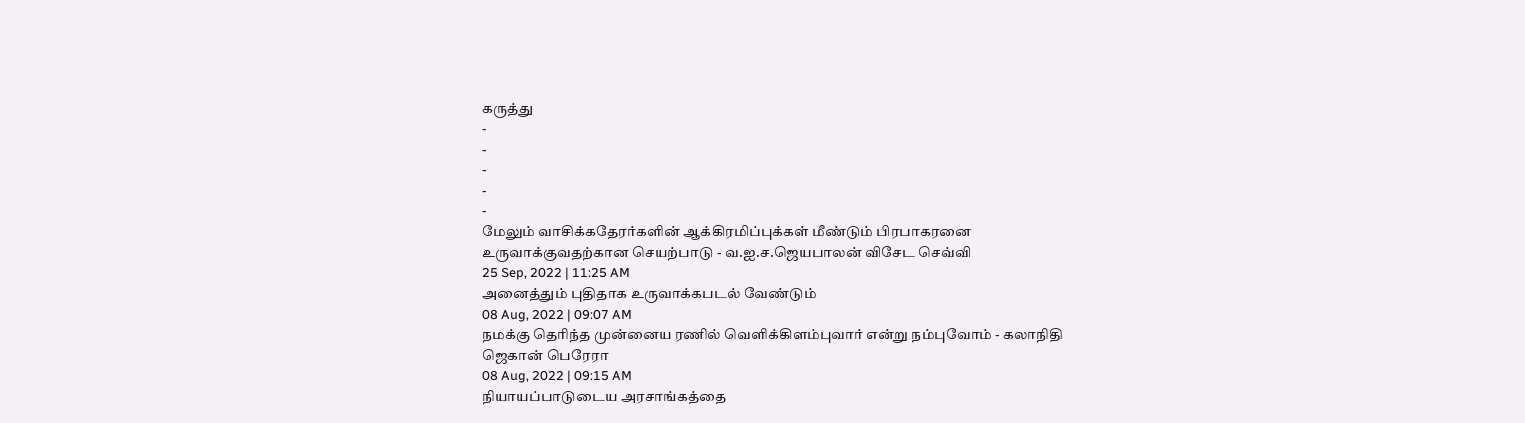கருத்து
-
-
-
-
-
மேலும் வாசிக்கதேரர்களின் ஆக்கிரமிப்புக்கள் மீண்டும் பிரபாகரனை உருவாக்குவதற்கான செயற்பாடு - வ.ஐ.ச.ஜெயபாலன் விசேட செவ்வி
25 Sep, 2022 | 11:25 AM
அனைத்தும் புதிதாக உருவாக்கபடல் வேண்டும்
08 Aug, 2022 | 09:07 AM
நமக்கு தெரிந்த முன்னைய ரணில் வெளிக்கிளம்புவார் என்று நம்புவோம் - கலாநிதி ஜெகான் பெரேரா
08 Aug, 2022 | 09:15 AM
நியாயப்பாடுடைய அரசாங்கத்தை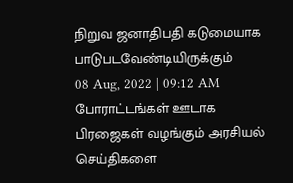நிறுவ ஜனாதிபதி கடுமையாக பாடுபடவேண்டியிருக்கும்
08 Aug, 2022 | 09:12 AM
போராட்டங்கள் ஊடாக பிரஜைகள் வழங்கும் அரசியல் செய்திகளை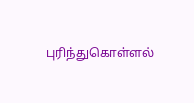புரிந்துகொள்ளல்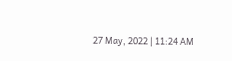27 May, 2022 | 11:24 AM